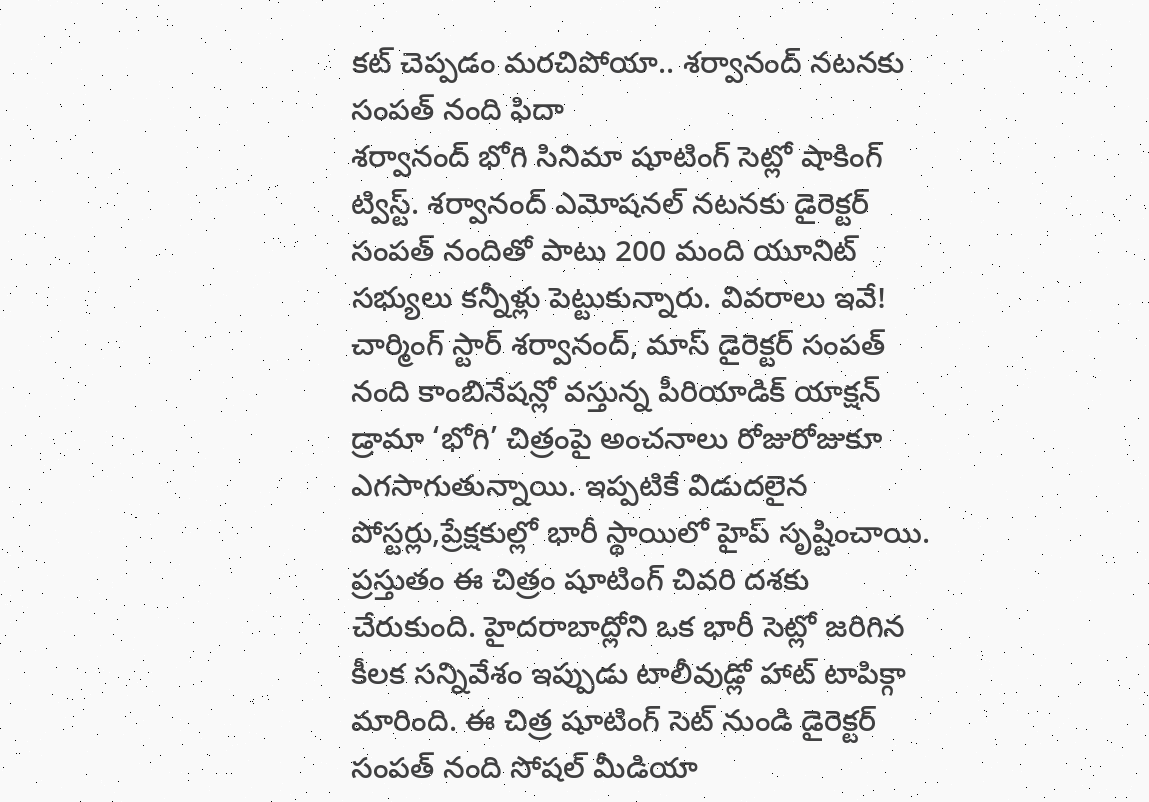కట్ చెప్పడం మరచిపోయా.. శర్వానంద్ నటనకు సంపత్ నంది ఫిదా
శర్వానంద్ భోగి సినిమా షూటింగ్ సెట్లో షాకింగ్ ట్విస్ట్. శర్వానంద్ ఎమోషనల్ నటనకు డైరెక్టర్ సంపత్ నందితో పాటు 200 మంది యూనిట్ సభ్యులు కన్నీళ్లు పెట్టుకున్నారు. వివరాలు ఇవే!
చార్మింగ్ స్టార్ శర్వానంద్, మాస్ డైరెక్టర్ సంపత్ నంది కాంబినేషన్లో వస్తున్న పీరియాడిక్ యాక్షన్ డ్రామా ‘భోగి’ చిత్రంపై అంచనాలు రోజురోజుకూ ఎగసాగుతున్నాయి. ఇప్పటికే విడుదలైన పోస్టర్లు,ప్రేక్షకుల్లో భారీ స్థాయిలో హైప్ సృష్టించాయి. ప్రస్తుతం ఈ చిత్రం షూటింగ్ చివరి దశకు చేరుకుంది. హైదరాబాద్లోని ఒక భారీ సెట్లో జరిగిన కీలక సన్నివేశం ఇప్పుడు టాలీవుడ్లో హాట్ టాపిక్గా మారింది. ఈ చిత్ర షూటింగ్ సెట్ నుండి డైరెక్టర్ సంపత్ నంది సోషల్ మీడియా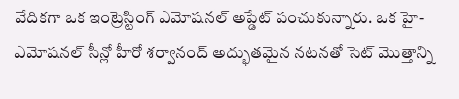వేదికగా ఒక ఇంట్రెస్టింగ్ ఎమోషనల్ అప్డేట్ పంచుకున్నారు. ఒక హై-ఎమోషనల్ సీన్లో హీరో శర్వానంద్ అద్భుతమైన నటనతో సెట్ మొత్తాన్ని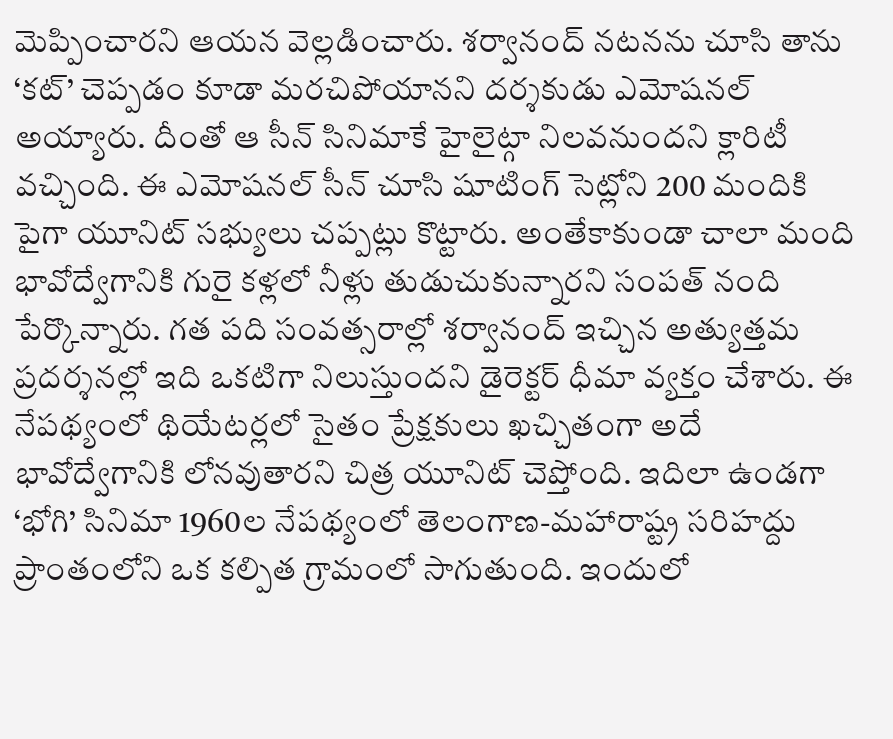మెప్పించారని ఆయన వెల్లడించారు. శర్వానంద్ నటనను చూసి తాను ‘కట్’ చెప్పడం కూడా మరచిపోయానని దర్శకుడు ఎమోషనల్ అయ్యారు. దీంతో ఆ సీన్ సినిమాకే హైలైట్గా నిలవనుందని క్లారిటీ వచ్చింది. ఈ ఎమోషనల్ సీన్ చూసి షూటింగ్ సెట్లోని 200 మందికి పైగా యూనిట్ సభ్యులు చప్పట్లు కొట్టారు. అంతేకాకుండా చాలా మంది భావోద్వేగానికి గురై కళ్లలో నీళ్లు తుడుచుకున్నారని సంపత్ నంది పేర్కొన్నారు. గత పది సంవత్సరాల్లో శర్వానంద్ ఇచ్చిన అత్యుత్తమ ప్రదర్శనల్లో ఇది ఒకటిగా నిలుస్తుందని డైరెక్టర్ ధీమా వ్యక్తం చేశారు. ఈ నేపథ్యంలో థియేటర్లలో సైతం ప్రేక్షకులు ఖచ్చితంగా అదే భావోద్వేగానికి లోనవుతారని చిత్ర యూనిట్ చెప్తోంది. ఇదిలా ఉండగా ‘భోగి’ సినిమా 1960ల నేపథ్యంలో తెలంగాణ-మహారాష్ట్ర సరిహద్దు ప్రాంతంలోని ఒక కల్పిత గ్రామంలో సాగుతుంది. ఇందులో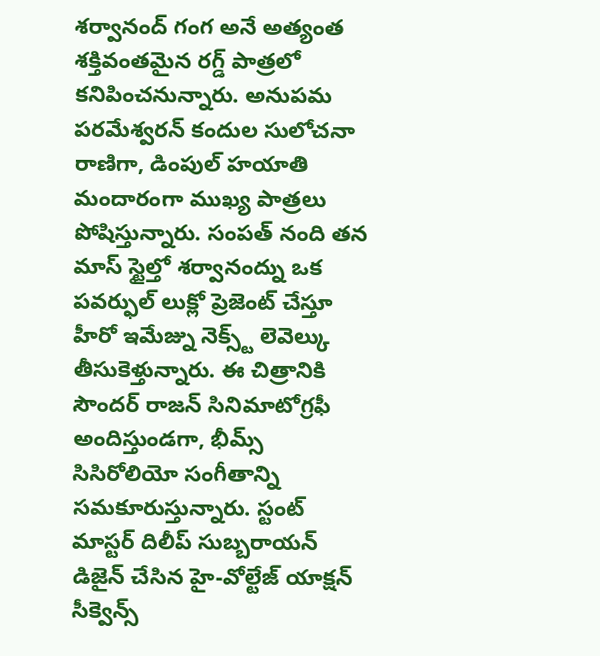శర్వానంద్ గంగ అనే అత్యంత శక్తివంతమైన రగ్డ్ పాత్రలో కనిపించనున్నారు. అనుపమ పరమేశ్వరన్ కందుల సులోచనా రాణిగా, డింపుల్ హయాతి మందారంగా ముఖ్య పాత్రలు పోషిస్తున్నారు. సంపత్ నంది తన మాస్ స్టైల్తో శర్వానంద్ను ఒక పవర్ఫుల్ లుక్లో ప్రెజెంట్ చేస్తూ హీరో ఇమేజ్ను నెక్స్ట్ లెవెల్కు తీసుకెళ్తున్నారు. ఈ చిత్రానికి సౌందర్ రాజన్ సినిమాటోగ్రఫీ అందిస్తుండగా, భీమ్స్ సిసిరోలియో సంగీతాన్ని సమకూరుస్తున్నారు. స్టంట్ మాస్టర్ దిలీప్ సుబ్బరాయన్ డిజైన్ చేసిన హై-వోల్టేజ్ యాక్షన్ సీక్వెన్స్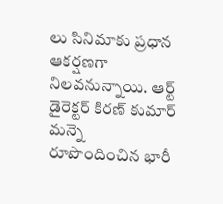లు సినిమాకు ప్రధాన ఆకర్షణగా నిలవనున్నాయి. ఆర్ట్ డైరెక్టర్ కిరణ్ కుమార్ మన్నె రూపొందించిన భారీ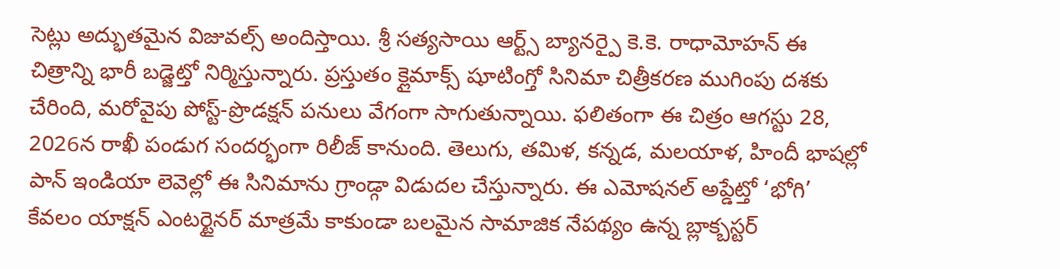సెట్లు అద్భుతమైన విజువల్స్ అందిస్తాయి. శ్రీ సత్యసాయి ఆర్ట్స్ బ్యానర్పై కె.కె. రాధామోహన్ ఈ చిత్రాన్ని భారీ బడ్జెట్తో నిర్మిస్తున్నారు. ప్రస్తుతం క్లైమాక్స్ షూటింగ్తో సినిమా చిత్రీకరణ ముగింపు దశకు చేరింది, మరోవైపు పోస్ట్-ప్రొడక్షన్ పనులు వేగంగా సాగుతున్నాయి. ఫలితంగా ఈ చిత్రం ఆగస్టు 28, 2026న రాఖీ పండుగ సందర్భంగా రిలీజ్ కానుంది. తెలుగు, తమిళ, కన్నడ, మలయాళ, హిందీ భాషల్లో పాన్ ఇండియా లెవెల్లో ఈ సినిమాను గ్రాండ్గా విడుదల చేస్తున్నారు. ఈ ఎమోషనల్ అప్డేట్తో ‘భోగి’ కేవలం యాక్షన్ ఎంటర్టైనర్ మాత్రమే కాకుండా బలమైన సామాజిక నేపథ్యం ఉన్న బ్లాక్బస్టర్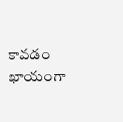కావడం ఖాయంగా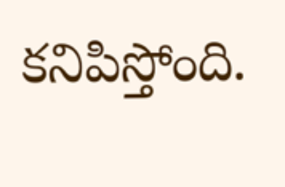కనిపిస్తోంది.